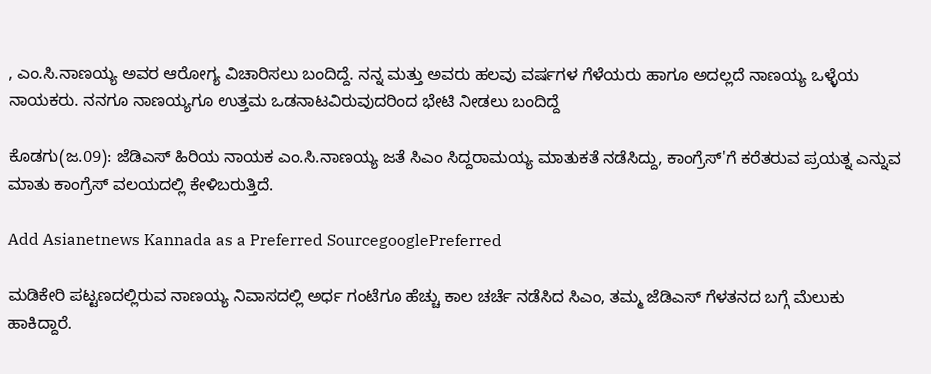, ಎಂ.ಸಿ.ನಾಣಯ್ಯ ಅವರ ಆರೋಗ್ಯ ವಿಚಾರಿಸಲು ಬಂದಿದ್ದೆ. ನನ್ನ ಮತ್ತು ಅವರು ಹಲವು ವರ್ಷಗಳ ಗೆಳೆಯರು ಹಾಗೂ ಅದಲ್ಲದೆ ನಾಣಯ್ಯ ಒಳ್ಳೆಯ ನಾಯಕರು. ನನಗೂ ನಾಣಯ್ಯಗೂ ಉತ್ತಮ ಒಡನಾಟವಿರುವುದರಿಂದ ಭೇಟಿ ನೀಡಲು ಬಂದಿದ್ದೆ

ಕೊಡಗು(ಜ.09): ಜೆಡಿಎಸ್ ಹಿರಿಯ ನಾಯಕ ಎಂ.ಸಿ.ನಾಣಯ್ಯ ಜತೆ ಸಿಎಂ ಸಿದ್ದರಾಮಯ್ಯ ಮಾತುಕತೆ ನಡೆಸಿದ್ದು, ಕಾಂಗ್ರೆಸ್'ಗೆ ಕರೆತರುವ ಪ್ರಯತ್ನ ಎನ್ನುವ ಮಾತು ಕಾಂಗ್ರೆಸ್ ವಲಯದಲ್ಲಿ ಕೇಳಿಬರುತ್ತಿದೆ.

Add Asianetnews Kannada as a Preferred SourcegooglePreferred

ಮಡಿಕೇರಿ ಪಟ್ಟಣದಲ್ಲಿರುವ ನಾಣಯ್ಯ ನಿವಾಸದಲ್ಲಿ ಅರ್ಧ ಗಂಟೆಗೂ ಹೆಚ್ಚು ಕಾಲ ಚರ್ಚೆ ನಡೆಸಿದ ಸಿಎಂ, ತಮ್ಮ ಜೆಡಿಎಸ್ ಗೆಳತನದ ಬಗ್ಗೆ ಮೆಲುಕು ಹಾಕಿದ್ದಾರೆ.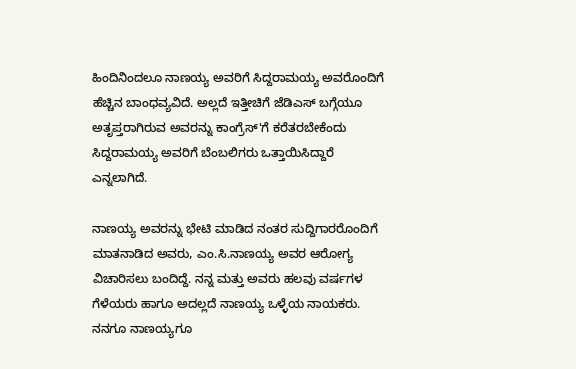ಹಿಂದಿನಿಂದಲೂ ನಾಣಯ್ಯ ಅವರಿಗೆ ಸಿದ್ದರಾಮಯ್ಯ ಅವರೊಂದಿಗೆ ಹೆಚ್ಚಿನ ಬಾಂಧವ್ಯವಿದೆ. ಅಲ್ಲದೆ ಇತ್ತೀಚಿಗೆ ಜೆಡಿಎಸ್ ಬಗ್ಗೆಯೂ ಅತೃಪ್ತರಾಗಿರುವ ಅವರನ್ನು ಕಾಂಗ್ರೆಸ್'ಗೆ ಕರೆತರಬೇಕೆಂದು ಸಿದ್ದರಾಮಯ್ಯ ಅವರಿಗೆ ಬೆಂಬಲಿಗರು ಒತ್ತಾಯಿಸಿದ್ದಾರೆ ಎನ್ನಲಾಗಿದೆ.

ನಾಣಯ್ಯ ಅವರನ್ನು ಭೇಟಿ ಮಾಡಿದ ನಂತರ ಸುದ್ದಿಗಾರರೊಂದಿಗೆ ಮಾತನಾಡಿದ ಅವರು, ಎಂ.ಸಿ.ನಾಣಯ್ಯ ಅವರ ಆರೋಗ್ಯ ವಿಚಾರಿಸಲು ಬಂದಿದ್ದೆ. ನನ್ನ ಮತ್ತು ಅವರು ಹಲವು ವರ್ಷಗಳ ಗೆಳೆಯರು ಹಾಗೂ ಅದಲ್ಲದೆ ನಾಣಯ್ಯ ಒಳ್ಳೆಯ ನಾಯಕರು. ನನಗೂ ನಾಣಯ್ಯಗೂ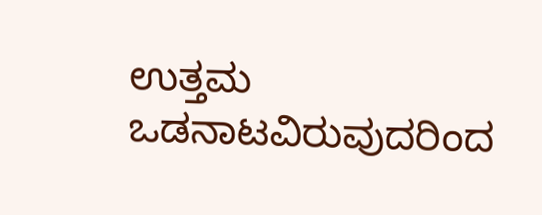ಉತ್ತಮ ಒಡನಾಟವಿರುವುದರಿಂದ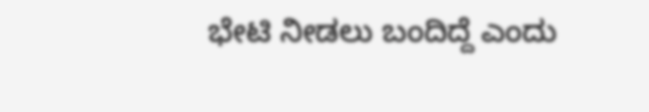ಭೇಟಿ ನೀಡಲು ಬಂದಿದ್ದೆ ಎಂದು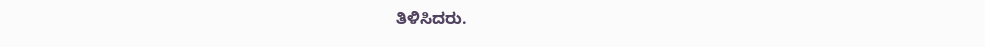ತಿಳಿಸಿದರು.